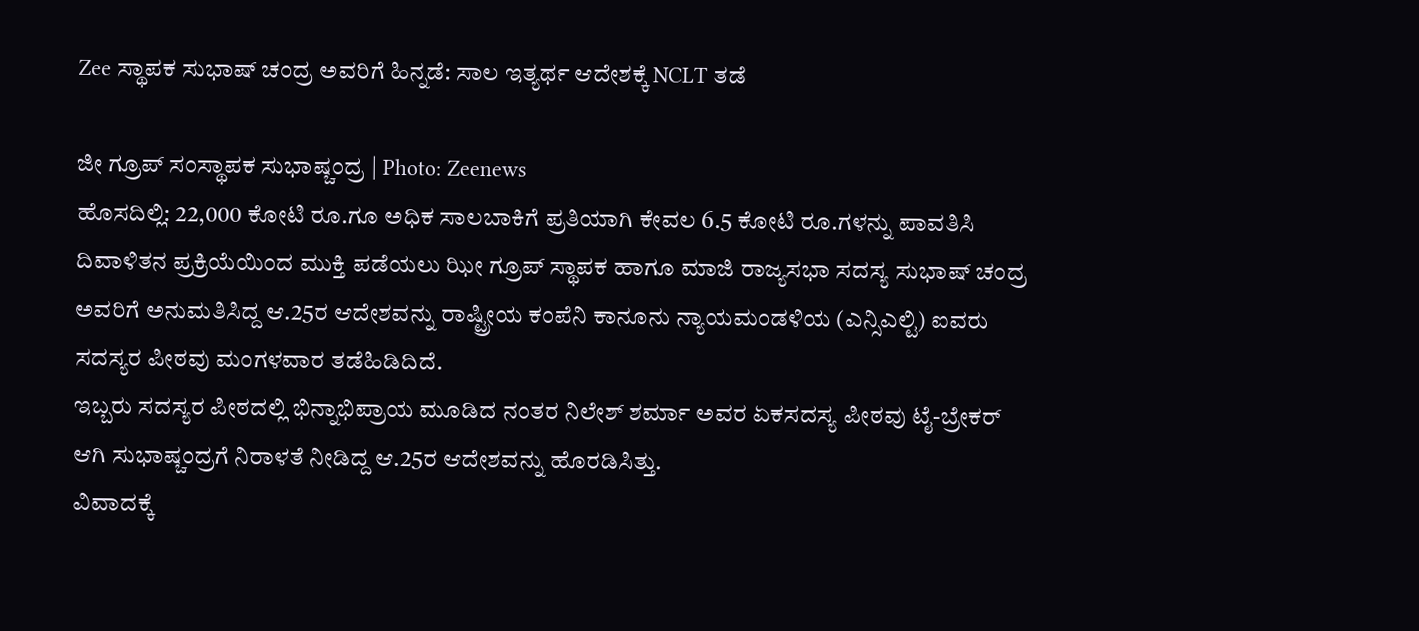Zee ಸ್ಥಾಪಕ ಸುಭಾಷ್ ಚಂದ್ರ ಅವರಿಗೆ ಹಿನ್ನಡೆ: ಸಾಲ ಇತ್ಯರ್ಥ ಆದೇಶಕ್ಕೆ NCLT ತಡೆ

ಜೀ ಗ್ರೂಪ್ ಸಂಸ್ಥಾಪಕ ಸುಭಾಷ್ಚಂದ್ರ | Photo: Zeenews
ಹೊಸದಿಲ್ಲಿ: 22,000 ಕೋಟಿ ರೂ.ಗೂ ಅಧಿಕ ಸಾಲಬಾಕಿಗೆ ಪ್ರತಿಯಾಗಿ ಕೇವಲ 6.5 ಕೋಟಿ ರೂ.ಗಳನ್ನು ಪಾವತಿಸಿ ದಿವಾಳಿತನ ಪ್ರಕ್ರಿಯೆಯಿಂದ ಮುಕ್ತಿ ಪಡೆಯಲು ಝೀ ಗ್ರೂಪ್ ಸ್ಥಾಪಕ ಹಾಗೂ ಮಾಜಿ ರಾಜ್ಯಸಭಾ ಸದಸ್ಯ ಸುಭಾಷ್ ಚಂದ್ರ ಅವರಿಗೆ ಅನುಮತಿಸಿದ್ದ ಆ.25ರ ಆದೇಶವನ್ನು ರಾಷ್ಟ್ರೀಯ ಕಂಪೆನಿ ಕಾನೂನು ನ್ಯಾಯಮಂಡಳಿಯ (ಎನ್ಸಿಎಲ್ಟಿ) ಐವರು ಸದಸ್ಯರ ಪೀಠವು ಮಂಗಳವಾರ ತಡೆಹಿಡಿದಿದೆ.
ಇಬ್ಬರು ಸದಸ್ಯರ ಪೀಠದಲ್ಲಿ ಭಿನ್ನಾಭಿಪ್ರಾಯ ಮೂಡಿದ ನಂತರ ನಿಲೇಶ್ ಶರ್ಮಾ ಅವರ ಏಕಸದಸ್ಯ ಪೀಠವು ಟೈ-ಬ್ರೇಕರ್ ಆಗಿ ಸುಭಾಷ್ಚಂದ್ರಗೆ ನಿರಾಳತೆ ನೀಡಿದ್ದ ಆ.25ರ ಆದೇಶವನ್ನು ಹೊರಡಿಸಿತ್ತು.
ವಿವಾದಕ್ಕೆ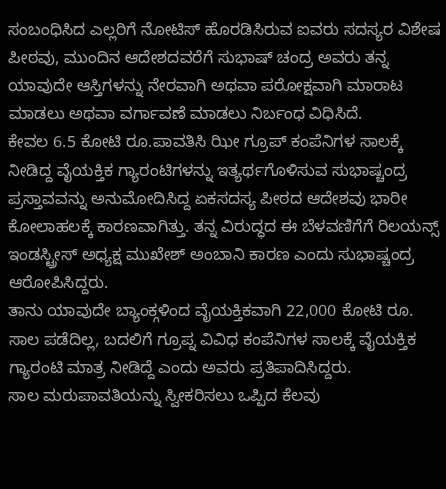ಸಂಬಂಧಿಸಿದ ಎಲ್ಲರಿಗೆ ನೋಟಿಸ್ ಹೊರಡಿಸಿರುವ ಐವರು ಸದಸ್ಯರ ವಿಶೇಷ ಪೀಠವು, ಮುಂದಿನ ಆದೇಶದವರೆಗೆ ಸುಭಾಷ್ ಚಂದ್ರ ಅವರು ತನ್ನ ಯಾವುದೇ ಆಸ್ತಿಗಳನ್ನು ನೇರವಾಗಿ ಅಥವಾ ಪರೋಕ್ಷವಾಗಿ ಮಾರಾಟ ಮಾಡಲು ಅಥವಾ ವರ್ಗಾವಣೆ ಮಾಡಲು ನಿರ್ಬಂಧ ವಿಧಿಸಿದೆ.
ಕೇವಲ 6.5 ಕೋಟಿ ರೂ.ಪಾವತಿಸಿ ಝೀ ಗ್ರೂಪ್ ಕಂಪೆನಿಗಳ ಸಾಲಕ್ಕೆ ನೀಡಿದ್ದ ವೈಯಕ್ತಿಕ ಗ್ಯಾರಂಟಿಗಳನ್ನು ಇತ್ಯರ್ಥಗೊಳಿಸುವ ಸುಭಾಷ್ಚಂದ್ರ ಪ್ರಸ್ತಾವವನ್ನು ಅನುಮೋದಿಸಿದ್ದ ಏಕಸದಸ್ಯ ಪೀಠದ ಆದೇಶವು ಭಾರೀ ಕೋಲಾಹಲಕ್ಕೆ ಕಾರಣವಾಗಿತ್ತು. ತನ್ನ ವಿರುದ್ಧದ ಈ ಬೆಳವಣಿಗೆಗೆ ರಿಲಯನ್ಸ್ ಇಂಡಸ್ಟ್ರೀಸ್ ಅಧ್ಯಕ್ಷ ಮುಖೇಶ್ ಅಂಬಾನಿ ಕಾರಣ ಎಂದು ಸುಭಾಷ್ಚಂದ್ರ ಆರೋಪಿಸಿದ್ದರು.
ತಾನು ಯಾವುದೇ ಬ್ಯಾಂಕ್ಗಳಿಂದ ವೈಯಕ್ತಿಕವಾಗಿ 22,000 ಕೋಟಿ ರೂ. ಸಾಲ ಪಡೆದಿಲ್ಲ, ಬದಲಿಗೆ ಗ್ರೂಪ್ನ ವಿವಿಧ ಕಂಪೆನಿಗಳ ಸಾಲಕ್ಕೆ ವೈಯಕ್ತಿಕ ಗ್ಯಾರಂಟಿ ಮಾತ್ರ ನೀಡಿದ್ದೆ ಎಂದು ಅವರು ಪ್ರತಿಪಾದಿಸಿದ್ದರು.
ಸಾಲ ಮರುಪಾವತಿಯನ್ನು ಸ್ವೀಕರಿಸಲು ಒಪ್ಪಿದ ಕೆಲವು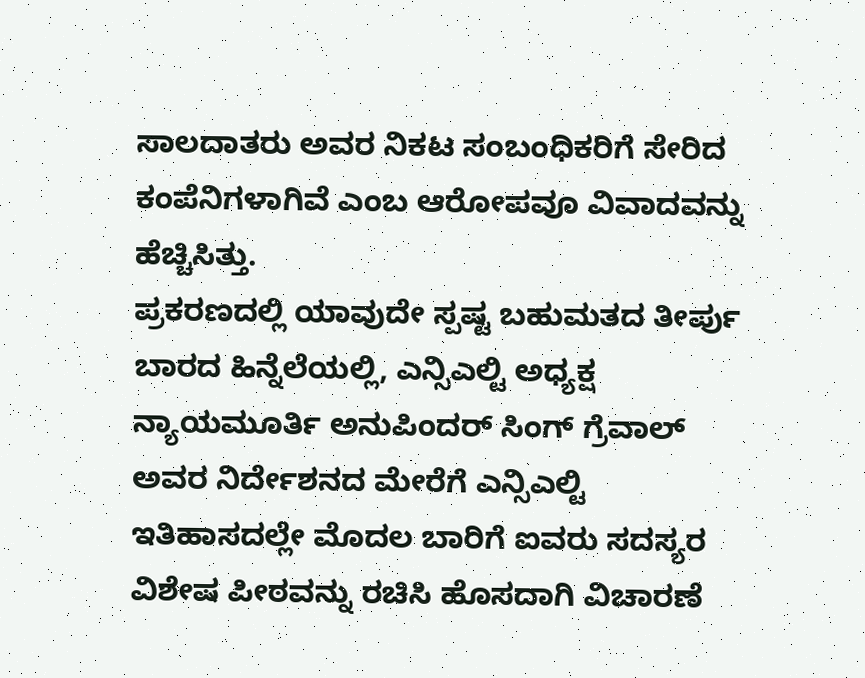ಸಾಲದಾತರು ಅವರ ನಿಕಟ ಸಂಬಂಧಿಕರಿಗೆ ಸೇರಿದ ಕಂಪೆನಿಗಳಾಗಿವೆ ಎಂಬ ಆರೋಪವೂ ವಿವಾದವನ್ನು ಹೆಚ್ಚಿಸಿತ್ತು.
ಪ್ರಕರಣದಲ್ಲಿ ಯಾವುದೇ ಸ್ಪಷ್ಟ ಬಹುಮತದ ತೀರ್ಪು ಬಾರದ ಹಿನ್ನೆಲೆಯಲ್ಲಿ, ಎನ್ಸಿಎಲ್ಟಿ ಅಧ್ಯಕ್ಷ ನ್ಯಾಯಮೂರ್ತಿ ಅನುಪಿಂದರ್ ಸಿಂಗ್ ಗ್ರೆವಾಲ್ ಅವರ ನಿರ್ದೇಶನದ ಮೇರೆಗೆ ಎನ್ಸಿಎಲ್ಟಿ ಇತಿಹಾಸದಲ್ಲೇ ಮೊದಲ ಬಾರಿಗೆ ಐವರು ಸದಸ್ಯರ ವಿಶೇಷ ಪೀಠವನ್ನು ರಚಿಸಿ ಹೊಸದಾಗಿ ವಿಚಾರಣೆ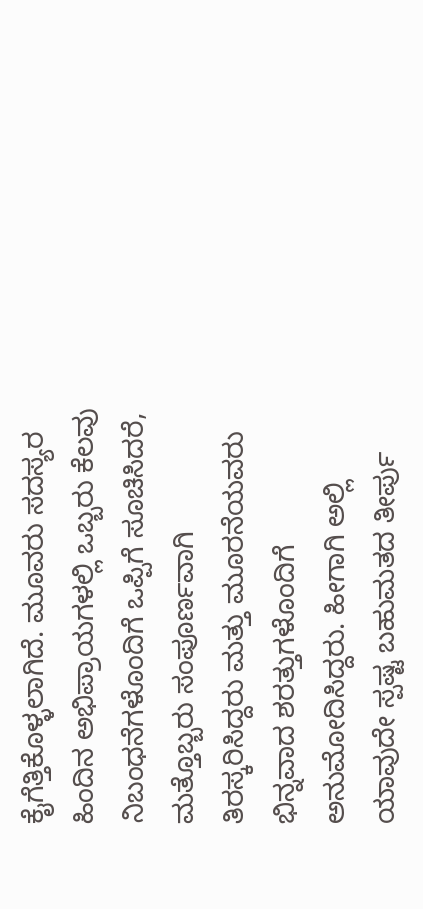ಕೈಗೆತ್ತಿಕೊಳ್ಳಲಾಗಿದೆ. ಮೂವರು ಸದಸ್ಯರ ಹಿಂದಿನ ಅಭಿಪ್ರಾಯಗಳಲ್ಲಿ ಒಬ್ಬರು ಕೆಲವು ನಿಬಂಧನೆಗಳೊಂದಿಗೆ ಒಪ್ಪಿಗೆ ಸೂಚಿಸಿದರೆ, ಮತ್ತೊಬ್ಬರು ಸಂಪೂರ್ಣವಾಗಿ ತಿರಸ್ಕರಿಸಿದ್ದರು ಮತ್ತು ಮೂರನೆಯವರು ಭಿನ್ನವಾದ ಶರತ್ತುಗಳೊಂದಿಗೆ ಅನುಮೋದಿಸಿದ್ದರು. ಹೀಗಾಗಿ ಅಲ್ಲಿ ಯಾವುದೇ ಸ್ಪಷ್ಟ ಬಹುಮತದ ತೀರ್ಪು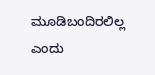ಮೂಡಿಬಂದಿರಲಿಲ್ಲ ಎಂದು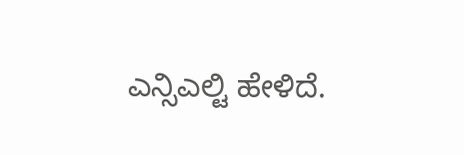ಎನ್ಸಿಎಲ್ಟಿ ಹೇಳಿದೆ.